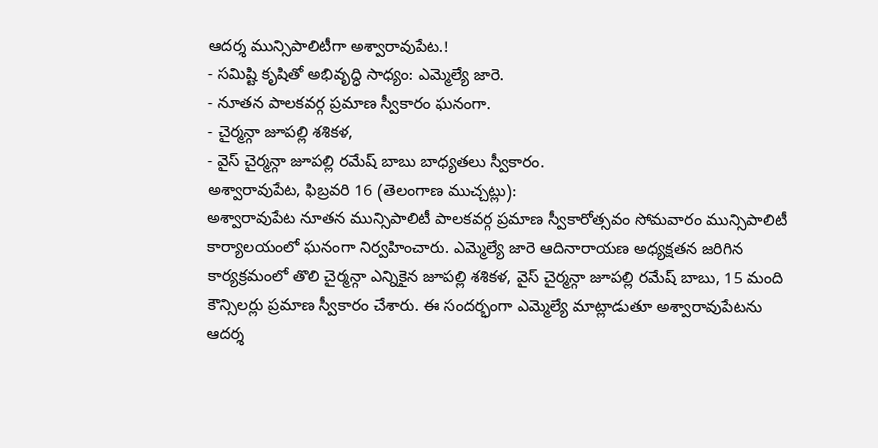ఆదర్శ మున్సిపాలిటీగా అశ్వారావుపేట.!
- సమిష్టి కృషితో అభివృద్ధి సాధ్యం: ఎమ్మెల్యే జారె.
- నూతన పాలకవర్గ ప్రమాణ స్వీకారం ఘనంగా.
- చైర్మన్గా జూపల్లి శశికళ,
- వైస్ చైర్మన్గా జూపల్లి రమేష్ బాబు బాధ్యతలు స్వీకారం.
అశ్వారావుపేట, ఫిబ్రవరి 16 (తెలంగాణ ముచ్చట్లు):
అశ్వారావుపేట నూతన మున్సిపాలిటీ పాలకవర్గ ప్రమాణ స్వీకారోత్సవం సోమవారం మున్సిపాలిటీ కార్యాలయంలో ఘనంగా నిర్వహించారు. ఎమ్మెల్యే జారె ఆదినారాయణ అధ్యక్షతన జరిగిన కార్యక్రమంలో తొలి చైర్మన్గా ఎన్నికైన జూపల్లి శశికళ, వైస్ చైర్మన్గా జూపల్లి రమేష్ బాబు, 15 మంది కౌన్సిలర్లు ప్రమాణ స్వీకారం చేశారు. ఈ సందర్భంగా ఎమ్మెల్యే మాట్లాడుతూ అశ్వారావుపేటను ఆదర్శ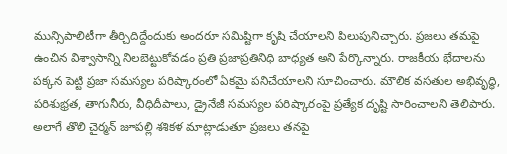మున్సిపాలిటీగా తీర్చిదిద్దేందుకు అందరూ సమిష్టిగా కృషి చేయాలని పిలుపునిచ్చారు. ప్రజలు తమపై ఉంచిన విశ్వాసాన్ని నిలబెట్టుకోవడం ప్రతి ప్రజాప్రతినిధి బాధ్యత అని పేర్కొన్నారు. రాజకీయ భేదాలను పక్కన పెట్టి ప్రజా సమస్యల పరిష్కారంలో ఏకమై పనిచేయాలని సూచించారు. మౌలిక వసతుల అభివృద్ధి, పరిశుభ్రత, తాగునీరు, వీధిదీపాలు, డ్రైనేజీ సమస్యల పరిష్కారంపై ప్రత్యేక దృష్టి సారించాలని తెలిపారు.
అలాగే తొలి చైర్మన్ జూపల్లి శశికళ మాట్లాడుతూ ప్రజలు తనపై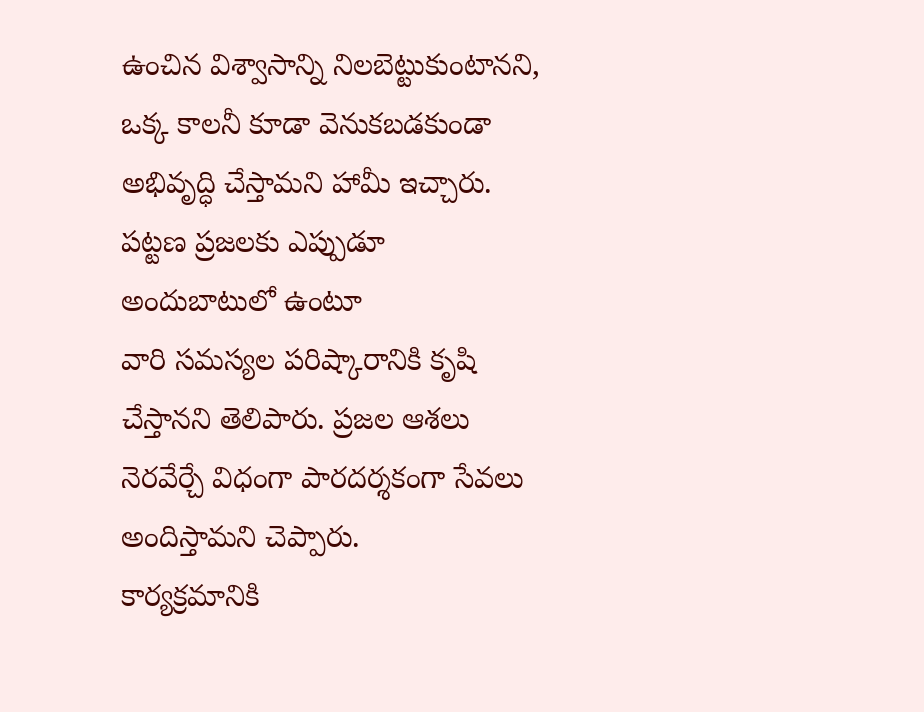ఉంచిన విశ్వాసాన్ని నిలబెట్టుకుంటానని, ఒక్క కాలనీ కూడా వెనుకబడకుండా అభివృద్ధి చేస్తామని హామీ ఇచ్చారు. పట్టణ ప్రజలకు ఎప్పుడూ అందుబాటులో ఉంటూ
వారి సమస్యల పరిష్కారానికి కృషి చేస్తానని తెలిపారు. ప్రజల ఆశలు నెరవేర్చే విధంగా పారదర్శకంగా సేవలు అందిస్తామని చెప్పారు.
కార్యక్రమానికి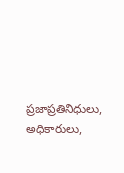ప్రజాప్రతినిధులు, అధికారులు,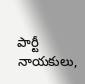పార్టీ నాయకులు,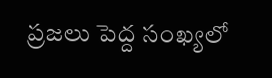ప్రజలు పెద్ద సంఖ్యలో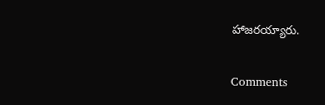హాజరయ్యారు.


Comments